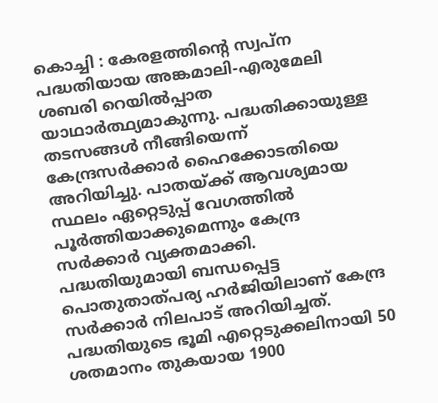കൊച്ചി : കേരളത്തിന്റെ സ്വപ്ന പദ്ധതിയായ അങ്കമാലി-എരുമേലി ശബരി റെയിൽപ്പാത യാഥാർത്ഥ്യമാകുന്നു. പദ്ധതിക്കായുള്ള തടസങ്ങൾ നീങ്ങിയെന്ന് കേന്ദ്രസർക്കാർ ഹൈക്കോടതിയെ അറിയിച്ചു. പാതയ്ക്ക് ആവശ്യമായ സ്ഥലം ഏറ്റെടുപ്പ് വേഗത്തിൽ പൂർത്തിയാക്കുമെന്നും കേന്ദ്ര സർക്കാർ വ്യക്തമാക്കി.
പദ്ധതിയുമായി ബന്ധപ്പെട്ട പൊതുതാത്പര്യ ഹർജിയിലാണ് കേന്ദ്ര സർക്കാർ നിലപാട് അറിയിച്ചത്. പദ്ധതിയുടെ ഭൂമി എറ്റെടുക്കലിനായി 50 ശതമാനം തുകയായ 1900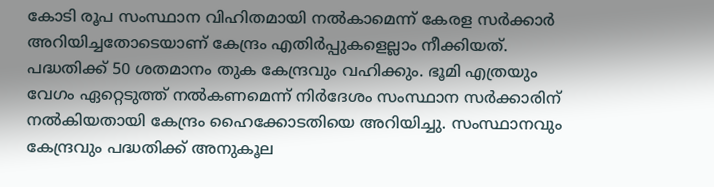കോടി രൂപ സംസ്ഥാന വിഹിതമായി നൽകാമെന്ന് കേരള സർക്കാർ അറിയിച്ചതോടെയാണ് കേന്ദ്രം എതിർപ്പുകളെല്ലാം നീക്കിയത്.
പദ്ധതിക്ക് 50 ശതമാനം തുക കേന്ദ്രവും വഹിക്കും. ഭൂമി എത്രയും വേഗം ഏറ്റെടുത്ത് നൽകണമെന്ന് നിർദേശം സംസ്ഥാന സർക്കാരിന് നൽകിയതായി കേന്ദ്രം ഹൈക്കോടതിയെ അറിയിച്ചു. സംസ്ഥാനവും കേന്ദ്രവും പദ്ധതിക്ക് അനുകൂല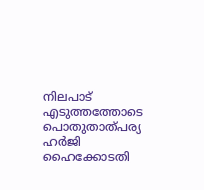നിലപാട് എടുത്തത്തോടെ പൊതുതാത്പര്യ ഹർജി ഹൈക്കോടതി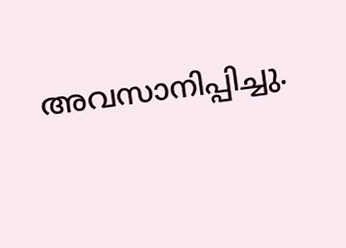അവസാനിപ്പിച്ചു.